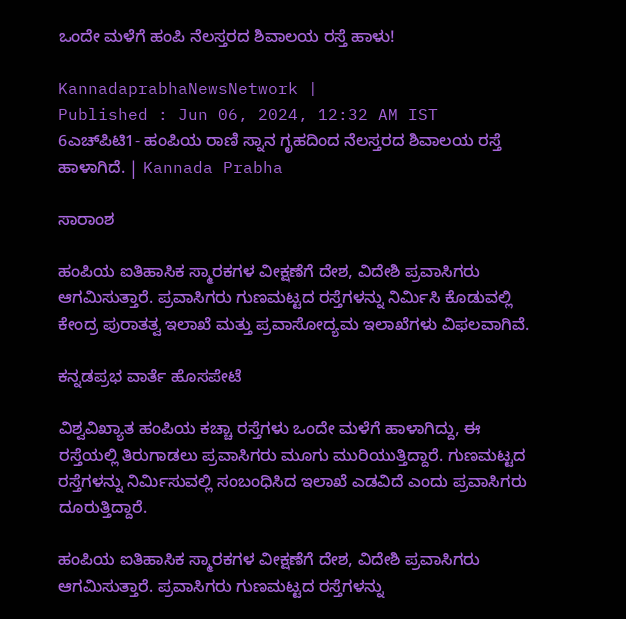ಒಂದೇ ಮಳೆಗೆ ಹಂಪಿ ನೆಲಸ್ತರದ ಶಿವಾಲಯ ರಸ್ತೆ ಹಾಳು!

KannadaprabhaNewsNetwork |
Published : Jun 06, 2024, 12:32 AM IST
6ಎಚ್‌ಪಿಟಿ1- ಹಂಪಿಯ ರಾಣಿ ಸ್ನಾನ ಗೃಹದಿಂದ ನೆಲಸ್ತರದ ಶಿವಾಲಯ ರಸ್ತೆ ಹಾಳಾಗಿದೆ. | Kannada Prabha

ಸಾರಾಂಶ

ಹಂಪಿಯ ಐತಿಹಾಸಿಕ ಸ್ಮಾರಕಗಳ ವೀಕ್ಷಣೆಗೆ ದೇಶ, ವಿದೇಶಿ ಪ್ರವಾಸಿಗರು ಆಗಮಿಸುತ್ತಾರೆ. ಪ್ರವಾಸಿಗರು ಗುಣಮಟ್ಟದ ರಸ್ತೆಗಳನ್ನು ನಿರ್ಮಿಸಿ ಕೊಡುವಲ್ಲಿ ಕೇಂದ್ರ ಪುರಾತತ್ವ ಇಲಾಖೆ ಮತ್ತು ಪ್ರವಾಸೋದ್ಯಮ ಇಲಾಖೆಗಳು ವಿಫಲವಾಗಿವೆ.

ಕನ್ನಡಪ್ರಭ ವಾರ್ತೆ ಹೊಸಪೇಟೆ

ವಿಶ್ವವಿಖ್ಯಾತ ಹಂಪಿಯ ಕಚ್ಚಾ ರಸ್ತೆಗಳು ಒಂದೇ ಮಳೆಗೆ ಹಾಳಾಗಿದ್ದು, ಈ ರಸ್ತೆಯಲ್ಲಿ ತಿರುಗಾಡಲು ಪ್ರವಾಸಿಗರು ಮೂಗು ಮುರಿಯುತ್ತಿದ್ದಾರೆ. ಗುಣಮಟ್ಟದ ರಸ್ತೆಗಳನ್ನು ನಿರ್ಮಿಸುವಲ್ಲಿ ಸಂಬಂಧಿಸಿದ ಇಲಾಖೆ ಎಡವಿದೆ ಎಂದು ಪ್ರವಾಸಿಗರು ದೂರುತ್ತಿದ್ದಾರೆ.

ಹಂಪಿಯ ಐತಿಹಾಸಿಕ ಸ್ಮಾರಕಗಳ ವೀಕ್ಷಣೆಗೆ ದೇಶ, ವಿದೇಶಿ ಪ್ರವಾಸಿಗರು ಆಗಮಿಸುತ್ತಾರೆ. ಪ್ರವಾಸಿಗರು ಗುಣಮಟ್ಟದ ರಸ್ತೆಗಳನ್ನು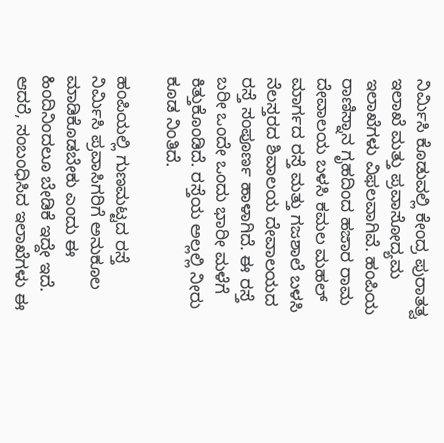ನಿರ್ಮಿಸಿ ಕೊಡುವಲ್ಲಿ ಕೇಂದ್ರ ಪುರಾತತ್ವ ಇಲಾಖೆ ಮತ್ತು ಪ್ರವಾಸೋದ್ಯಮ ಇಲಾಖೆಗಳು ವಿಫಲವಾಗಿವೆ. ಹಂಪಿಯ ರಾಣಿಸ್ನಾನ ಗೃಹದಿಂದ ಹಜಾರ ರಾಮ ದೇವಾಲಯ ಬಳಸಿ ಕಮಲ ಮಹಲ್‌ ಮಾರ್ಗದ ರಸ್ತೆ ಮತ್ತು ಗಜಶಾಲೆ ಬಳಸಿ ನೆಲಸ್ತರದ ಶಿವಾಲಯ ದೇವಾಲಯದ ರಸ್ತೆ ಸಂಪೂರ್ಣ ಹಾಳಾಗಿದೆ. ಈ ರಸ್ತೆ ಬರೀ ಒಂದೇ ಒಂದು ಭಾರೀ ಮಳೆಗೆ ಕಿತ್ತುಕೊಂಡಿದೆ. ರಸ್ತೆಯ ಅಲ್ಲಲ್ಲಿ ನೀರು ಕೂಡ ನಿಂತಿದೆ.

ಹಂಪಿಯಲ್ಲಿ ಗುಣಮಟ್ಟದ ರಸ್ತೆ ನಿರ್ಮಿಸಿ ಪ್ರವಾಸಿಗರಿಗೆ ಅನುಕೂಲ ಮಾಡಿಕೊಡಬೇಕು ಎಂದು ಈ ಹಿಂದಿನಿಂದಲೂ ಬೇಡಿಕೆ ಇದ್ದೇ ಇದೆ. ಆದರೆ, ಸಂಬಂಧಿಸಿದ ಇಲಾಖೆಗಳು ಈ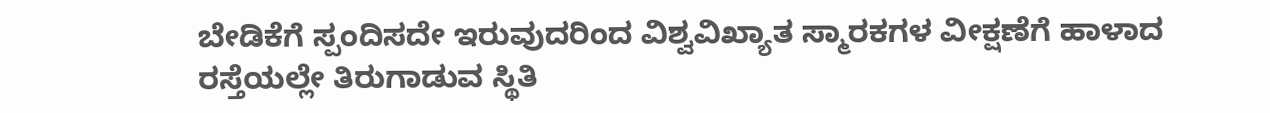ಬೇಡಿಕೆಗೆ ಸ್ಪಂದಿಸದೇ ಇರುವುದರಿಂದ ವಿಶ್ವವಿಖ್ಯಾತ ಸ್ಮಾರಕಗಳ ವೀಕ್ಷಣೆಗೆ ಹಾಳಾದ ರಸ್ತೆಯಲ್ಲೇ ತಿರುಗಾಡುವ ಸ್ಥಿತಿ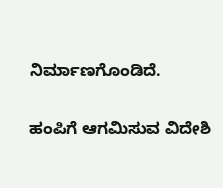ನಿರ್ಮಾಣಗೊಂಡಿದೆ.

ಹಂಪಿಗೆ ಆಗಮಿಸುವ ವಿದೇಶಿ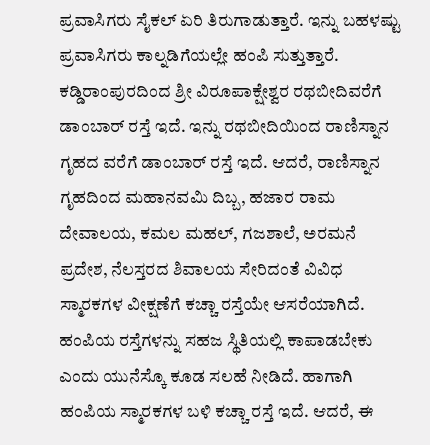ಪ್ರವಾಸಿಗರು ಸೈಕಲ್‌ ಏರಿ ತಿರುಗಾಡುತ್ತಾರೆ. ಇನ್ನು ಬಹಳಷ್ಟು ಪ್ರವಾಸಿಗರು ಕಾಲ್ನಡಿಗೆಯಲ್ಲೇ ಹಂಪಿ ಸುತ್ತುತ್ತಾರೆ. ಕಡ್ಡಿರಾಂಪುರದಿಂದ ಶ್ರೀ ವಿರೂಪಾಕ್ಷೇಶ್ವರ ರಥಬೀದಿವರೆಗೆ ಡಾಂಬಾರ್‌ ರಸ್ತೆ ಇದೆ. ಇನ್ನು ರಥಬೀದಿಯಿಂದ ರಾಣಿಸ್ನಾನ ಗೃಹದ ವರೆಗೆ ಡಾಂಬಾರ್‌ ರಸ್ತೆ ಇದೆ. ಆದರೆ, ರಾಣಿಸ್ನಾನ ಗೃಹದಿಂದ ಮಹಾನವಮಿ ದಿಬ್ಬ, ಹಜಾರ ರಾಮ ದೇವಾಲಯ, ಕಮಲ ಮಹಲ್‌, ಗಜಶಾಲೆ, ಅರಮನೆ ಪ್ರದೇಶ, ನೆಲಸ್ತರದ ಶಿವಾಲಯ ಸೇರಿದಂತೆ ವಿವಿಧ ಸ್ಮಾರಕಗಳ ವೀಕ್ಷಣೆಗೆ ಕಚ್ಚಾ ರಸ್ತೆಯೇ ಆಸರೆಯಾಗಿದೆ. ಹಂಪಿಯ ರಸ್ತೆಗಳನ್ನು ಸಹಜ ಸ್ಥಿತಿಯಲ್ಲಿ ಕಾಪಾಡಬೇಕು ಎಂದು ಯುನೆಸ್ಕೊ ಕೂಡ ಸಲಹೆ ನೀಡಿದೆ. ಹಾಗಾಗಿ ಹಂಪಿಯ ಸ್ಮಾರಕಗಳ ಬಳಿ ಕಚ್ಚಾ ರಸ್ತೆ ಇದೆ. ಆದರೆ, ಈ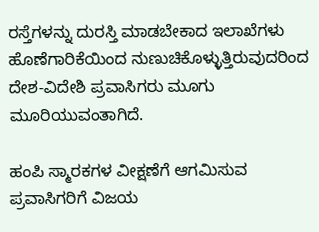ರಸ್ತೆಗಳನ್ನು ದುರಸ್ತಿ ಮಾಡಬೇಕಾದ ಇಲಾಖೆಗಳು ಹೊಣೆಗಾರಿಕೆಯಿಂದ ನುಣುಚಿಕೊಳ್ಳುತ್ತಿರುವುದರಿಂದ ದೇಶ-ವಿದೇಶಿ ಪ್ರವಾಸಿಗರು ಮೂಗು ಮೂರಿಯುವಂತಾಗಿದೆ.

ಹಂಪಿ ಸ್ಮಾರಕಗಳ ವೀಕ್ಷಣೆಗೆ ಆಗಮಿಸುವ ಪ್ರವಾಸಿಗರಿಗೆ ವಿಜಯ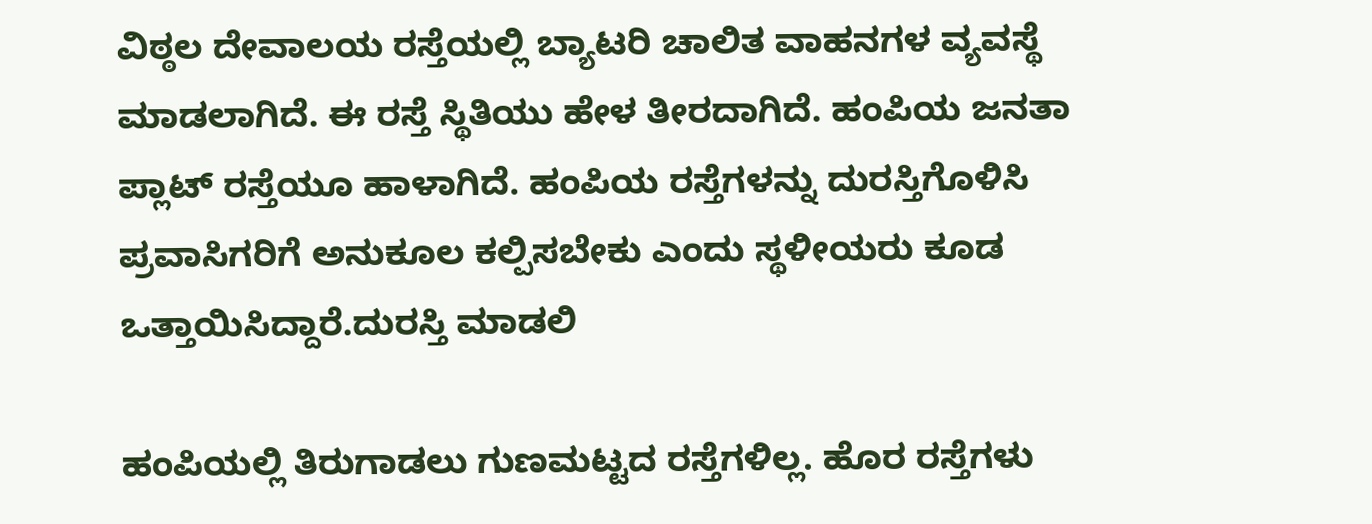ವಿಠ್ಠಲ ದೇವಾಲಯ ರಸ್ತೆಯಲ್ಲಿ ಬ್ಯಾಟರಿ ಚಾಲಿತ ವಾಹನಗಳ ವ್ಯವಸ್ಥೆ ಮಾಡಲಾಗಿದೆ. ಈ ರಸ್ತೆ ಸ್ಥಿತಿಯು ಹೇಳ ತೀರದಾಗಿದೆ. ಹಂಪಿಯ ಜನತಾ ಪ್ಲಾಟ್‌ ರಸ್ತೆಯೂ ಹಾಳಾಗಿದೆ. ಹಂಪಿಯ ರಸ್ತೆಗಳನ್ನು ದುರಸ್ತಿಗೊಳಿಸಿ ಪ್ರವಾಸಿಗರಿಗೆ ಅನುಕೂಲ ಕಲ್ಪಿಸಬೇಕು ಎಂದು ಸ್ಥಳೀಯರು ಕೂಡ ಒತ್ತಾಯಿಸಿದ್ದಾರೆ.ದುರಸ್ತಿ ಮಾಡಲಿ

ಹಂಪಿಯಲ್ಲಿ ತಿರುಗಾಡಲು ಗುಣಮಟ್ಟದ ರಸ್ತೆಗಳಿಲ್ಲ. ಹೊರ ರಸ್ತೆಗಳು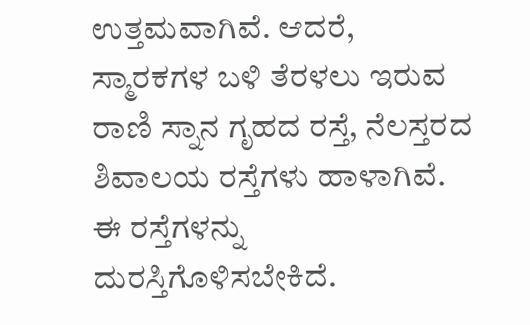ಉತ್ತಮವಾಗಿವೆ. ಆದರೆ, ಸ್ಮಾರಕಗಳ ಬಳಿ ತೆರಳಲು ಇರುವ ರಾಣಿ ಸ್ನಾನ ಗೃಹದ ರಸ್ತೆ, ನೆಲಸ್ತರದ ಶಿವಾಲಯ ರಸ್ತೆಗಳು ಹಾಳಾಗಿವೆ. ಈ ರಸ್ತೆಗಳನ್ನು ದುರಸ್ತಿಗೊಳಿಸಬೇಕಿದೆ.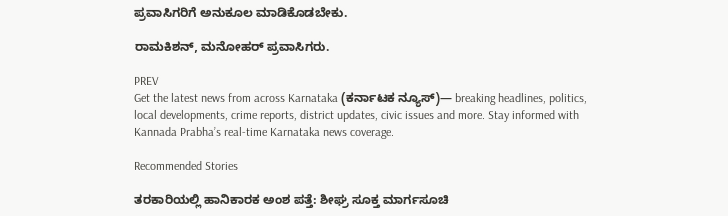ಪ್ರವಾಸಿಗರಿಗೆ ಅನುಕೂಲ ಮಾಡಿಕೊಡಬೇಕು.

ರಾಮಕಿಶನ್‌, ಮನೋಹರ್‌ ಪ್ರವಾಸಿಗರು.

PREV
Get the latest news from across Karnataka (ಕರ್ನಾಟಕ ನ್ಯೂಸ್)— breaking headlines, politics, local developments, crime reports, district updates, civic issues and more. Stay informed with Kannada Prabha’s real‑time Karnataka news coverage.

Recommended Stories

ತರಕಾರಿಯಲ್ಲಿ ಹಾನಿಕಾರಕ ಅಂಶ ಪತ್ತೆ: ಶೀಘ್ರ ಸೂಕ್ತ ಮಾರ್ಗಸೂಚಿ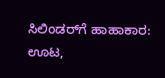ಸಿಲಿಂಡರ್‌ಗೆ ಹಾಹಾಕಾರ: ಊಟ,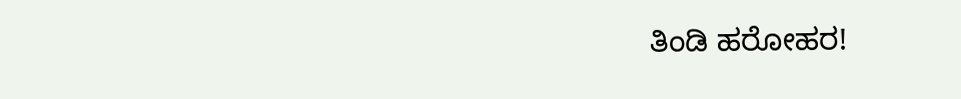ತಿಂಡಿ ಹರೋಹರ!